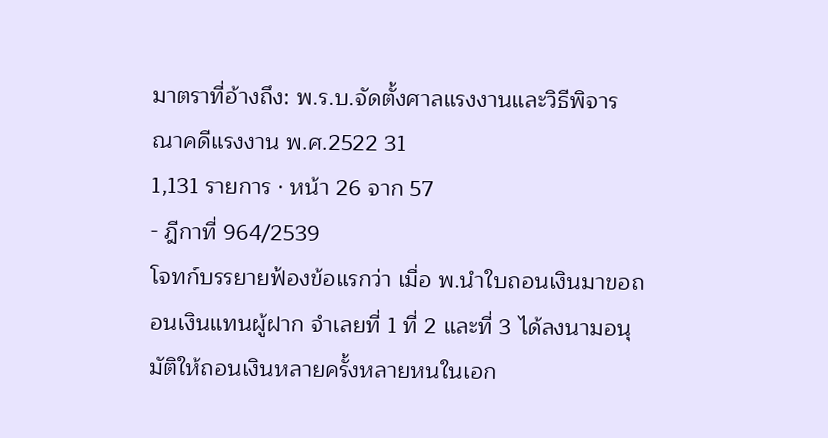มาตราที่อ้างถึง: พ.ร.บ.จัดตั้งศาลแรงงานและวิธีพิจารณาคดีแรงงาน พ.ศ.2522 31
1,131 รายการ · หน้า 26 จาก 57
- ฎีกาที่ 964/2539
โจทก์บรรยายฟ้องข้อแรกว่า เมื่อ พ.นำใบถอนเงินมาขอถอนเงินแทนผู้ฝาก จำเลยที่ 1 ที่ 2 และที่ 3 ได้ลงนามอนุมัติให้ถอนเงินหลายครั้งหลายหนในเอก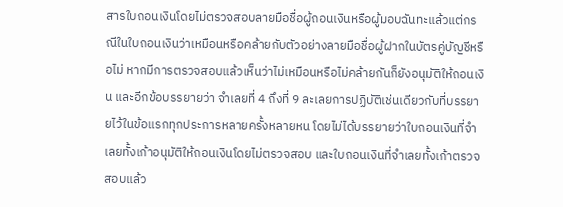สารใบถอนเงินโดยไม่ตรวจสอบลายมือชื่อผู้ถอนเงินหรือผู้มอบฉันทะแล้วแต่กรณีในใบถอนเงินว่าเหมือนหรือคล้ายกับตัวอย่างลายมือชื่อผู้ฝากในบัตรคู่บัญชีหรือไม่ หากมีการตรวจสอบแล้วเห็นว่าไม่เหมือนหรือไม่คล้ายกันก็ยังอนุมัติให้ถอนเงิน และอีกข้อบรรยายว่า จำเลยที่ 4 ถึงที่ 9 ละเลยการปฏิบัติเช่นเดียวกับที่บรรยายไว้ในข้อแรกทุกประการหลายครั้งหลายหน โดยไม่ได้บรรยายว่าใบถอนเงินที่จำเลยทั้งเก้าอนุมัติให้ถอนเงินโดยไม่ตรวจสอบ และใบถอนเงินที่จำเลยทั้งเก้าตรวจสอบแล้ว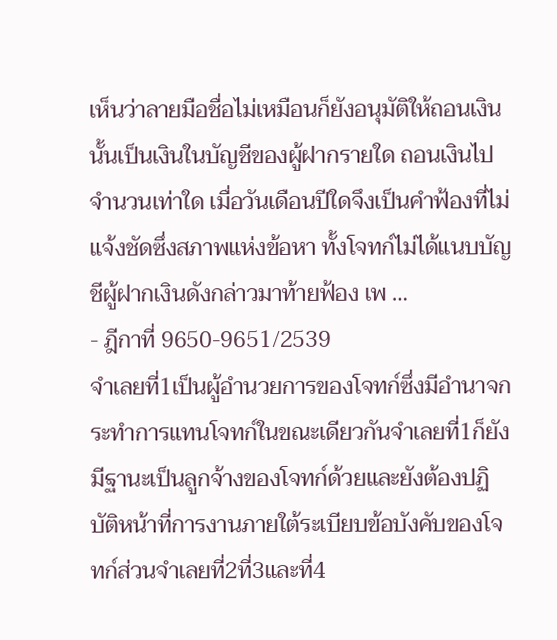เห็นว่าลายมือชื่อไม่เหมือนก็ยังอนุมัติให้ถอนเงินนั้นเป็นเงินในบัญชีของผู้ฝากรายใด ถอนเงินไปจำนวนเท่าใด เมื่อวันเดือนปีใดจึงเป็นคำฟ้องที่ไม่แจ้งชัดซึ่งสภาพแห่งข้อหา ทั้งโจทก์ไม่ได้แนบบัญชีผู้ฝากเงินดังกล่าวมาท้ายฟ้อง เพ …
- ฎีกาที่ 9650-9651/2539
จำเลยที่1เป็นผู้อำนวยการของโจทก์ซึ่งมีอำนาจกระทำการแทนโจทก์ในขณะเดียวกันจำเลยที่1ก็ยังมีฐานะเป็นลูกจ้างของโจทก์ด้วยและยังต้องปฏิบัติหน้าที่การงานภายใต้ระเบียบข้อบังคับของโจทก์ส่วนจำเลยที่2ที่3และที่4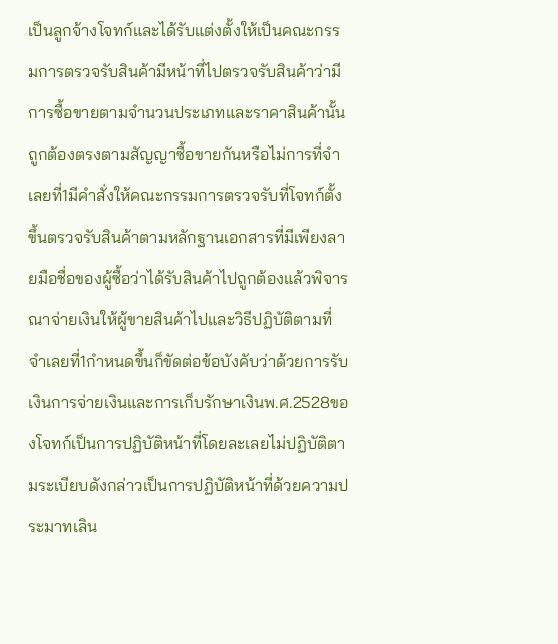เป็นลูกจ้างโจทก์และได้รับแต่งตั้งให้เป็นคณะกรรมการตรวจรับสินค้ามีหน้าที่ไปตรวจรับสินค้าว่ามีการซื้อขายตามจำนวนประเภทและราคาสินค้านั้นถูกต้องตรงตามสัญญาซื้อขายกันหรือไม่การที่จำเลยที่1มีคำสั่งให้คณะกรรมการตรวจรับที่โจทก์ตั้งขึ้นตรวจรับสินค้าตามหลักฐานเอกสารที่มีเพียงลายมือชื่อของผู้ซื้อว่าได้รับสินค้าไปถูกต้องแล้วพิจารณาจ่ายเงินให้ผู้ขายสินค้าไปและวิธีปฏิบัติตามที่จำเลยที่1กำหนดขึ้นก็ขัดต่อข้อบังคับว่าด้วยการรับเงินการจ่ายเงินและการเก็บรักษาเงินพ.ศ.2528ของโจทก์เป็นการปฏิบัติหน้าที่โดยละเลยไม่ปฏิบัติตามระเบียบดังกล่าวเป็นการปฏิบัติหน้าที่ด้วยความประมาทเลิน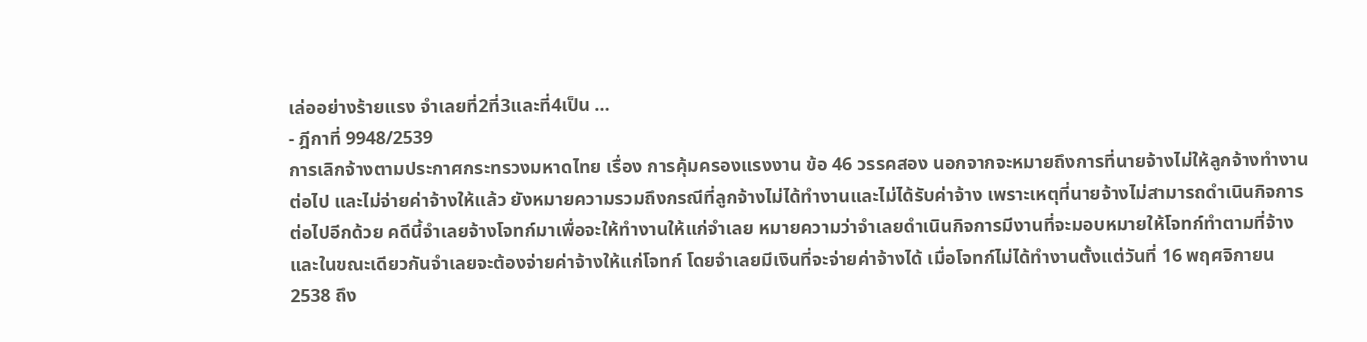เล่ออย่างร้ายแรง จำเลยที่2ที่3และที่4เป็น …
- ฎีกาที่ 9948/2539
การเลิกจ้างตามประกาศกระทรวงมหาดไทย เรื่อง การคุ้มครองแรงงาน ข้อ 46 วรรคสอง นอกจากจะหมายถึงการที่นายจ้างไม่ให้ลูกจ้างทำงานต่อไป และไม่จ่ายค่าจ้างให้แล้ว ยังหมายความรวมถึงกรณีที่ลูกจ้างไม่ได้ทำงานและไม่ได้รับค่าจ้าง เพราะเหตุที่นายจ้างไม่สามารถดำเนินกิจการต่อไปอีกด้วย คดีนี้จำเลยจ้างโจทก์มาเพื่อจะให้ทำงานให้แก่จำเลย หมายความว่าจำเลยดำเนินกิจการมีงานที่จะมอบหมายให้โจทก์ทำตามที่จ้าง และในขณะเดียวกันจำเลยจะต้องจ่ายค่าจ้างให้แก่โจทก์ โดยจำเลยมีเงินที่จะจ่ายค่าจ้างได้ เมื่อโจทก์ไม่ได้ทำงานตั้งแต่วันที่ 16 พฤศจิกายน 2538 ถึง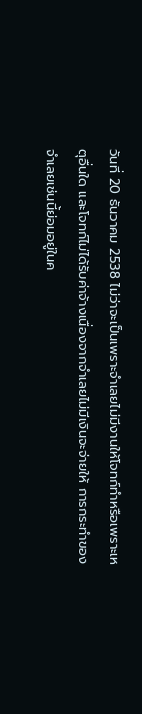วันที่ 20 ธันวาคม 2538 ไม่ว่าจะเป็นเพราะจำเลยไม่มีงานให้โจทก์ทำหรือเพราะเหตุอื่นใด และโจทก์ไม่ได้รับค่าจ้างเนื่องจากจำเลยไม่มีเงินจะจ่ายให้ การกระทำของจำเลยเช่นนี้ย่อมอยู่ในค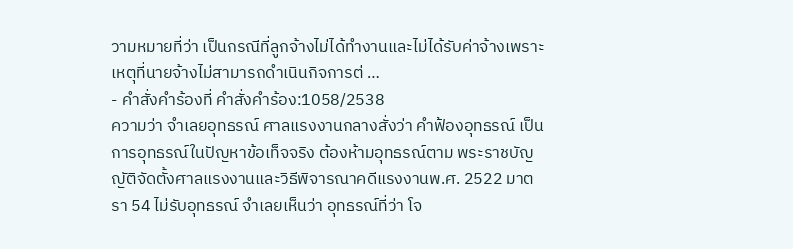วามหมายที่ว่า เป็นกรณีที่ลูกจ้างไม่ได้ทำงานและไม่ได้รับค่าจ้างเพราะเหตุที่นายจ้างไม่สามารถดำเนินกิจการต่ …
- คำสั่งคำร้องที่ คำสั่งคำร้อง:1058/2538
ความว่า จำเลยอุทธรณ์ ศาลแรงงานกลางสั่งว่า คำฟ้องอุทธรณ์ เป็นการอุทธรณ์ในปัญหาข้อเท็จจริง ต้องห้ามอุทธรณ์ตาม พระราชบัญญัติจัดตั้งศาลแรงงานและวิธีพิจารณาคดีแรงงานพ.ศ. 2522 มาตรา 54 ไม่รับอุทธรณ์ จำเลยเห็นว่า อุทธรณ์ที่ว่า โจ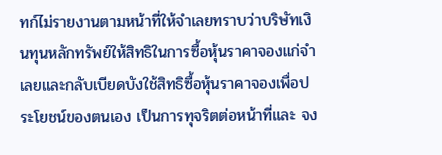ทก์ไม่รายงานตามหน้าที่ให้จำเลยทราบว่าบริษัทเงินทุนหลักทรัพย์ให้สิทธิในการซื้อหุ้นราคาจองแก่จำเลยและกลับเบียดบังใช้สิทธิซื้อหุ้นราคาจองเพื่อประโยชน์ของตนเอง เป็นการทุจริตต่อหน้าที่และ จง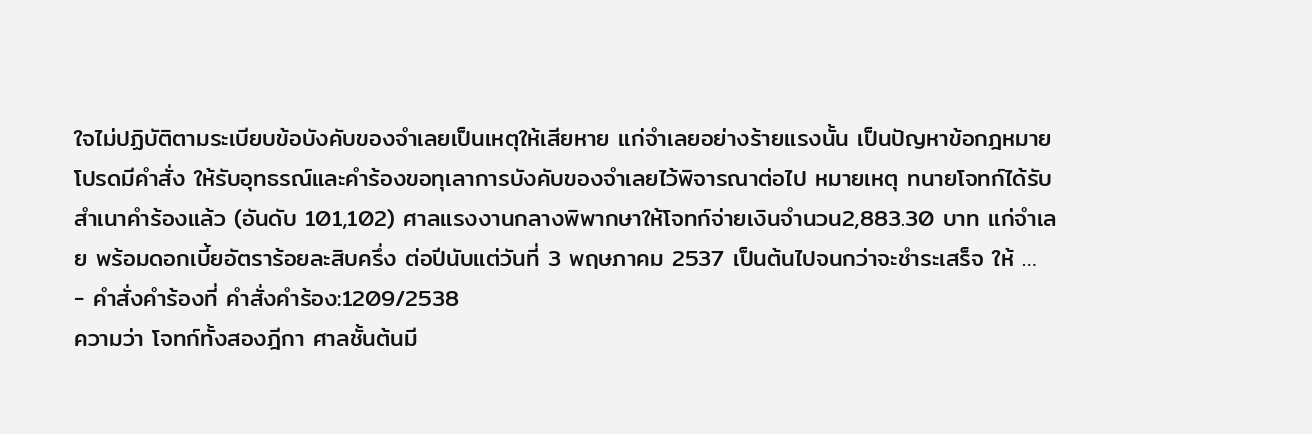ใจไม่ปฏิบัติตามระเบียบข้อบังคับของจำเลยเป็นเหตุให้เสียหาย แก่จำเลยอย่างร้ายแรงนั้น เป็นปัญหาข้อกฎหมาย โปรดมีคำสั่ง ให้รับอุทธรณ์และคำร้องขอทุเลาการบังคับของจำเลยไว้พิจารณาต่อไป หมายเหตุ ทนายโจทก์ได้รับสำเนาคำร้องแล้ว (อันดับ 101,102) ศาลแรงงานกลางพิพากษาให้โจทก์จ่ายเงินจำนวน2,883.30 บาท แก่จำเลย พร้อมดอกเบี้ยอัตราร้อยละสิบครึ่ง ต่อปีนับแต่วันที่ 3 พฤษภาคม 2537 เป็นต้นไปจนกว่าจะชำระเสร็จ ให้ …
- คำสั่งคำร้องที่ คำสั่งคำร้อง:1209/2538
ความว่า โจทก์ทั้งสองฎีกา ศาลชั้นต้นมี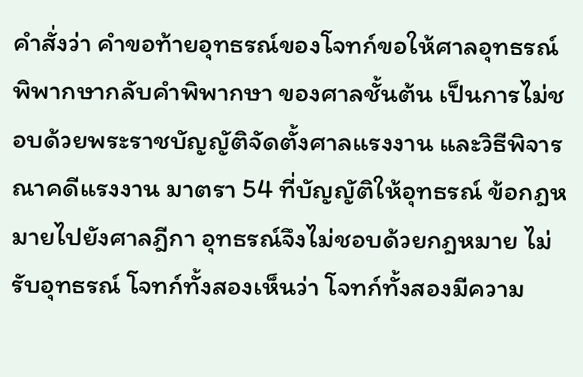คำสั่งว่า คำขอท้ายอุทธรณ์ของโจทก์ขอให้ศาลอุทธรณ์พิพากษากลับคำพิพากษา ของศาลชั้นต้น เป็นการไม่ชอบด้วยพระราชบัญญัติจัดตั้งศาลแรงงาน และวิธีพิจารณาคดีแรงงาน มาตรา 54 ที่บัญญัติให้อุทธรณ์ ข้อกฎหมายไปยังศาลฎีกา อุทธรณ์จึงไม่ชอบด้วยกฎหมาย ไม่รับอุทธรณ์ โจทก์ทั้งสองเห็นว่า โจทก์ทั้งสองมีความ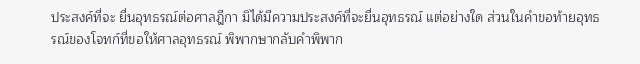ประสงค์ที่จะ ยื่นอุทธรณ์ต่อศาลฎีกา มิได้มีความประสงค์ที่จะยื่นอุทธรณ์ แต่อย่างใด ส่วนในคำขอท้ายอุทธรณ์ของโจทก์ที่ขอให้ศาลอุทธรณ์ พิพากษากลับคำพิพาก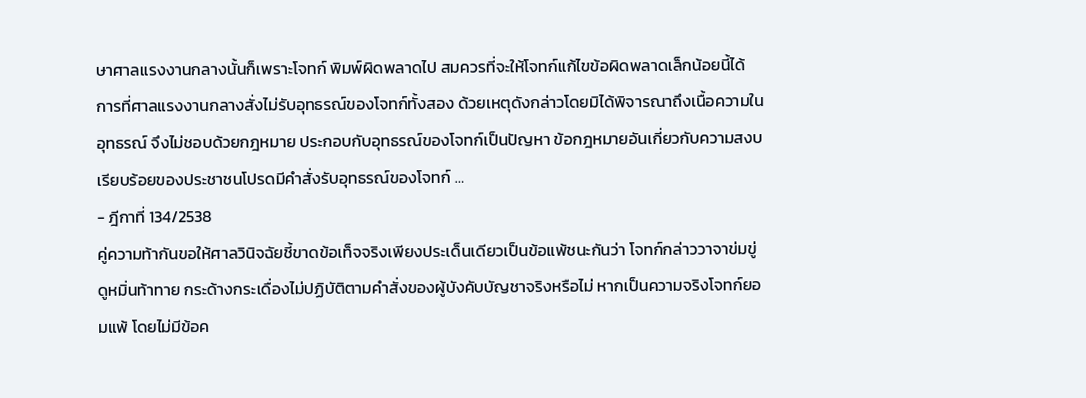ษาศาลแรงงานกลางนั้นก็เพราะโจทก์ พิมพ์ผิดพลาดไป สมควรที่จะให้โจทก์แก้ไขข้อผิดพลาดเล็กน้อยนี้ได้ การที่ศาลแรงงานกลางสั่งไม่รับอุทธรณ์ของโจทก์ทั้งสอง ด้วยเหตุดังกล่าวโดยมิได้พิจารณาถึงเนื้อความในอุทธรณ์ จึงไม่ชอบด้วยกฎหมาย ประกอบกับอุทธรณ์ของโจทก์เป็นปัญหา ข้อกฎหมายอันเกี่ยวกับความสงบเรียบร้อยของประชาชนโปรดมีคำสั่งรับอุทธรณ์ของโจทก์ …
- ฎีกาที่ 134/2538
คู่ความท้ากันขอให้ศาลวินิจฉัยชี้ขาดข้อเท็จจริงเพียงประเด็นเดียวเป็นข้อแพ้ชนะกันว่า โจทก์กล่าววาจาข่มขู่ ดูหมิ่นท้าทาย กระด้างกระเดื่องไม่ปฏิบัติตามคำสั่งของผู้บังคับบัญชาจริงหรือไม่ หากเป็นความจริงโจทก์ยอมแพ้ โดยไม่มีข้อค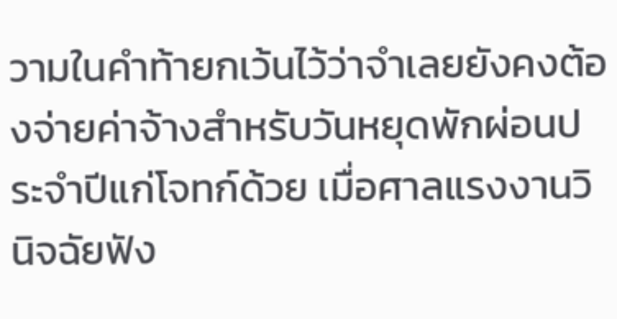วามในคำท้ายกเว้นไว้ว่าจำเลยยังคงต้องจ่ายค่าจ้างสำหรับวันหยุดพักผ่อนประจำปีแก่โจทก์ด้วย เมื่อศาลแรงงานวินิจฉัยฟัง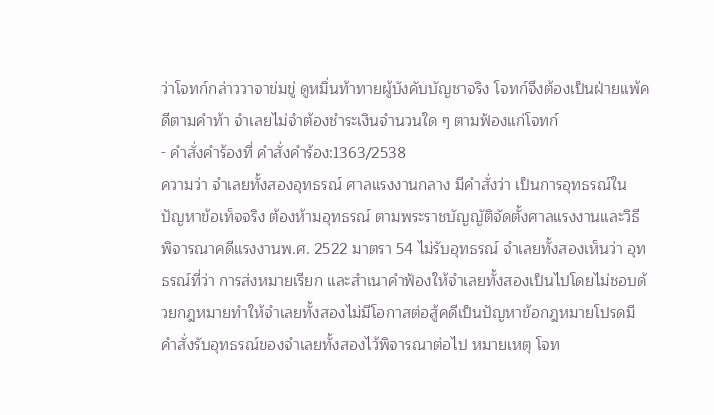ว่าโจทก์กล่าววาจาข่มขู่ ดูหมิ่นท้าทายผู้บังคับบัญชาจริง โจทก์จึงต้องเป็นฝ่ายแพ้คดีตามคำท้า จำเลยไม่จำต้องชำระเงินจำนวนใด ๆ ตามฟ้องแก่โจทก์
- คำสั่งคำร้องที่ คำสั่งคำร้อง:1363/2538
ความว่า จำเลยทั้งสองอุทธรณ์ ศาลแรงงานกลาง มีคำสั่งว่า เป็นการอุทธรณ์ในปัญหาข้อเท็จจริง ต้องห้ามอุทธรณ์ ตามพระราชบัญญัติจัดตั้งศาลแรงงานและวิธีพิจารณาคดีแรงงานพ.ศ. 2522 มาตรา 54 ไม่รับอุทธรณ์ จำเลยทั้งสองเห็นว่า อุทธรณ์ที่ว่า การส่งหมายเรียก และสำเนาคำฟ้องให้จำเลยทั้งสองเป็นไปโดยไม่ชอบด้วยกฎหมายทำให้จำเลยทั้งสองไม่มีโอกาสต่อสู้คดีเป็นปัญหาข้อกฎหมายโปรดมีคำสั่งรับอุทธรณ์ของจำเลยทั้งสองไว้พิจารณาต่อไป หมายเหตุ โจท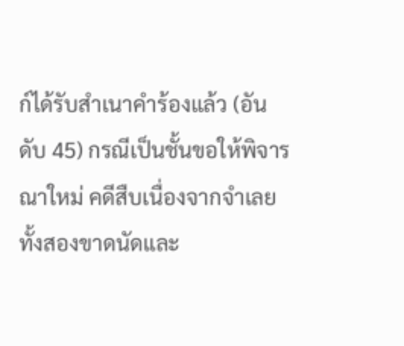ก์ได้รับสำเนาคำร้องแล้ว (อันดับ 45) กรณีเป็นชั้นขอให้พิจารณาใหม่ คดีสืบเนื่องจากจำเลยทั้งสองขาดนัดและ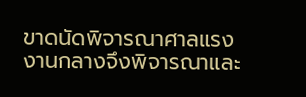ขาดนัดพิจารณาศาลแรงงานกลางจึงพิจารณาและ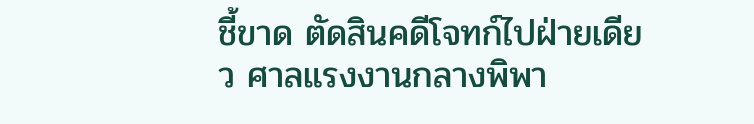ชี้ขาด ตัดสินคดีโจทก์ไปฝ่ายเดียว ศาลแรงงานกลางพิพา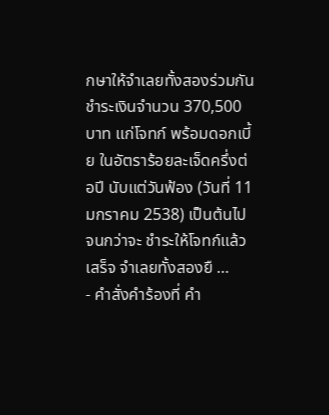กษาให้จำเลยทั้งสองร่วมกัน ชำระเงินจำนวน 370,500 บาท แก่โจทก์ พร้อมดอกเบี้ย ในอัตราร้อยละเจ็ดครึ่งต่อปี นับแต่วันฟ้อง (วันที่ 11 มกราคม 2538) เป็นต้นไปจนกว่าจะ ชำระให้โจทก์แล้วเสร็จ จำเลยทั้งสองยื …
- คำสั่งคำร้องที่ คำ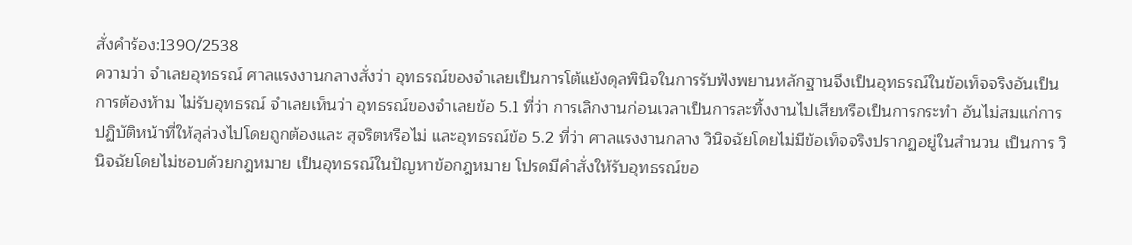สั่งคำร้อง:1390/2538
ความว่า จำเลยอุทธรณ์ ศาลแรงงานกลางสั่งว่า อุทธรณ์ของจำเลยเป็นการโต้แย้งดุลพินิจในการรับฟังพยานหลักฐานจึงเป็นอุทธรณ์ในข้อเท็จจริงอันเป็นการต้องห้าม ไม่รับอุทธรณ์ จำเลยเห็นว่า อุทธรณ์ของจำเลยข้อ 5.1 ที่ว่า การเลิกงานก่อนเวลาเป็นการละทิ้งงานไปเสียหรือเป็นการกระทำ อันไม่สมแก่การปฏิบัติหน้าที่ให้ลุล่วงไปโดยถูกต้องและ สุจริตหรือไม่ และอุทธรณ์ข้อ 5.2 ที่ว่า ศาลแรงงานกลาง วินิจฉัยโดยไม่มีข้อเท็จจริงปรากฏอยู่ในสำนวน เป็นการ วินิจฉัยโดยไม่ชอบด้วยกฎหมาย เป็นอุทธรณ์ในปัญหาข้อกฎหมาย โปรดมีคำสั่งให้รับอุทธรณ์ขอ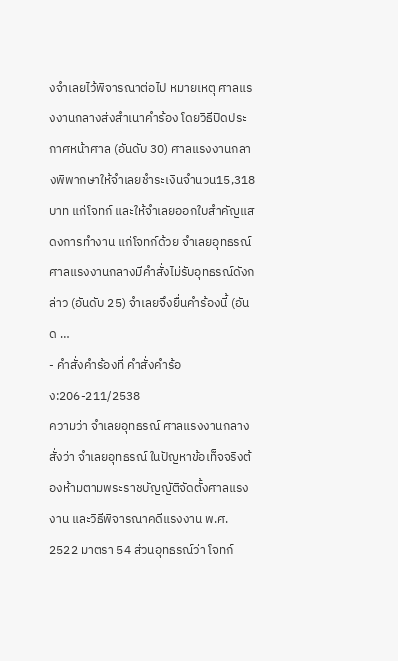งจำเลยไว้พิจารณาต่อไป หมายเหตุ ศาลแรงงานกลางส่งสำเนาคำร้อง โดยวิธีปิดประกาศหน้าศาล (อันดับ 30) ศาลแรงงานกลางพิพากษาให้จำเลยชำระเงินจำนวน15,318 บาท แก่โจทก์ และให้จำเลยออกใบสำคัญแสดงการทำงาน แก่โจทก์ด้วย จำเลยอุทธรณ์ ศาลแรงงานกลางมีคำสั่งไม่รับอุทธรณ์ดังกล่าว (อันดับ 25) จำเลยจึงยื่นคำร้องนี้ (อันด …
- คำสั่งคำร้องที่ คำสั่งคำร้อง:206-211/2538
ความว่า จำเลยอุทธรณ์ ศาลแรงงานกลางสั่งว่า จำเลยอุทธรณ์ ในปัญหาข้อเท็จจริงต้องห้ามตามพระราชบัญญัติจัดตั้งศาลแรงงาน และวิธีพิจารณาคดีแรงงาน พ.ศ. 2522 มาตรา 54 ส่วนอุทธรณ์ว่า โจทก์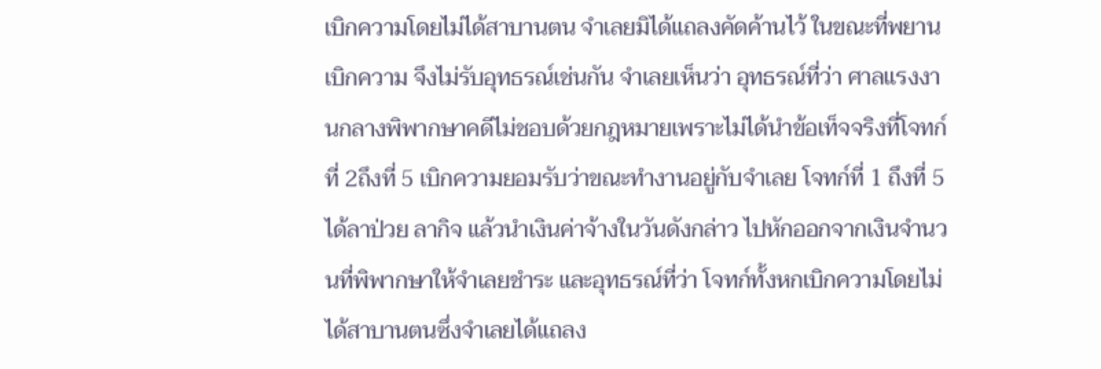เบิกความโดยไม่ได้สาบานตน จำเลยมิได้แถลงคัดค้านไว้ ในขณะที่พยานเบิกความ จึงไม่รับอุทธรณ์เช่นกัน จำเลยเห็นว่า อุทธรณ์ที่ว่า ศาลแรงงานกลางพิพากษาคดีไม่ชอบด้วยกฎหมายเพราะไม่ได้นำข้อเท็จจริงที่โจทก์ที่ 2ถึงที่ 5 เบิกความยอมรับว่าขณะทำงานอยู่กับจำเลย โจทก์ที่ 1 ถึงที่ 5 ได้ลาป่วย ลากิจ แล้วนำเงินค่าจ้างในวันดังกล่าว ไปหักออกจากเงินจำนวนที่พิพากษาให้จำเลยชำระ และอุทธรณ์ที่ว่า โจทก์ทั้งหกเบิกความโดยไม่ได้สาบานตนซึ่งจำเลยได้แถลง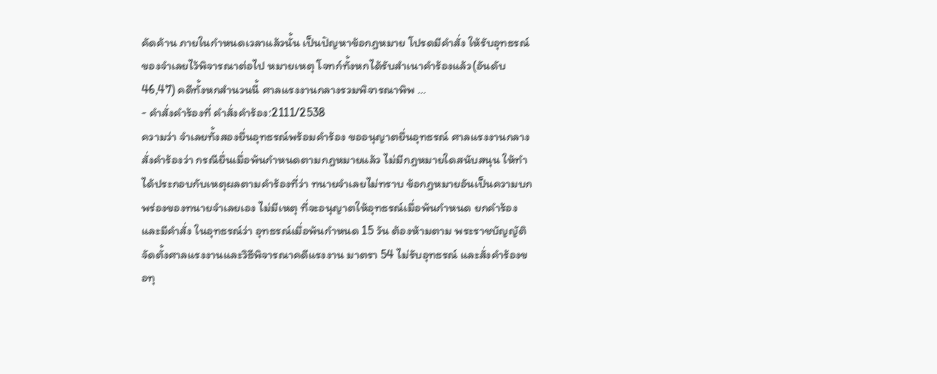คัดค้าน ภายในกำหนดเวลาแล้วนั้น เป็นปัญหาข้อกฎหมาย โปรดมีคำสั่ง ให้รับอุทธรณ์ของจำเลยไว้พิจารณาต่อไป หมายเหตุ โจทก์ทั้งหกได้รับสำเนาคำร้องแล้ว(อันดับ 46,47) คดีทั้งหกสำนวนนี้ ศาลแรงงานกลางรวมพิจารณาพิพ …
- คำสั่งคำร้องที่ คำสั่งคำร้อง:2111/2538
ความว่า จำเลยทั้งสองยื่นอุทธรณ์พร้อมคำร้อง ขออนุญาตยื่นอุทธรณ์ ศาลแรงงานกลางสั่งคำร้องว่า กรณียื่นเมื่อพ้นกำหนดตามกฎหมายแล้ว ไม่มีกฎหมายใดสนับสนุน ให้ทำได้ประกอบกับเหตุผลตามคำร้องที่ว่า ทนายจำเลยไม่ทราบ ข้อกฎหมายอันเป็นความบกพร่องของทนายจำเลยเอง ไม่มีเหตุ ที่จะอนุญาตให้อุทธรณ์เมื่อพ้นกำหนด ยกคำร้อง และมีคำสั่ง ในอุทธรณ์ว่า อุทธรณ์เมื่อพ้นกำหนด 15 วัน ต้องห้ามตาม พระราชบัญญัติจัดตั้งศาลแรงงานและวิธีพิจารณาคดีแรงงาน มาตรา 54 ไม่รับอุทธรณ์ และสั่งคำร้องขอทุ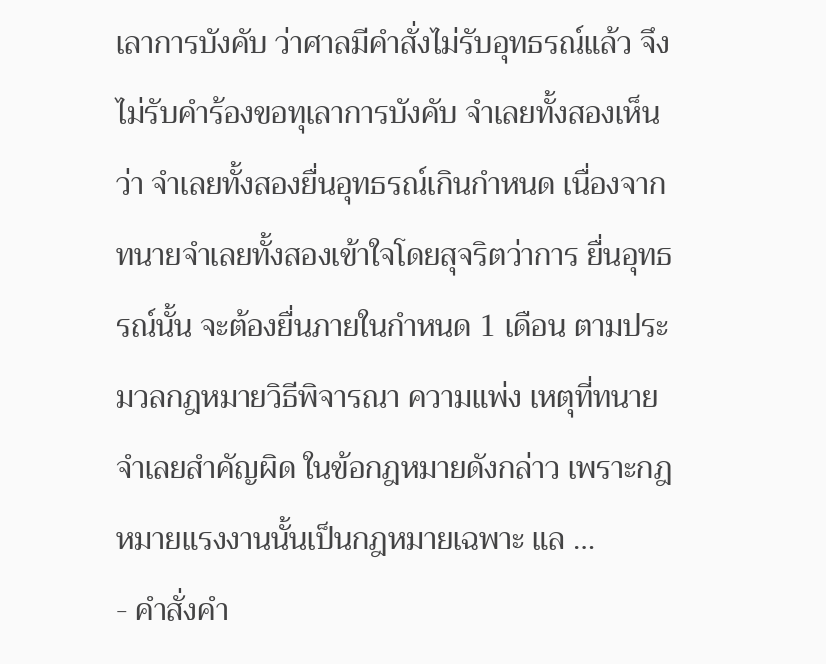เลาการบังคับ ว่าศาลมีคำสั่งไม่รับอุทธรณ์แล้ว จึงไม่รับคำร้องขอทุเลาการบังคับ จำเลยทั้งสองเห็นว่า จำเลยทั้งสองยื่นอุทธรณ์เกินกำหนด เนื่องจากทนายจำเลยทั้งสองเข้าใจโดยสุจริตว่าการ ยื่นอุทธรณ์นั้น จะต้องยื่นภายในกำหนด 1 เดือน ตามประมวลกฎหมายวิธีพิจารณา ความแพ่ง เหตุที่ทนายจำเลยสำคัญผิด ในข้อกฎหมายดังกล่าว เพราะกฎหมายแรงงานนั้นเป็นกฎหมายเฉพาะ แล …
- คำสั่งคำ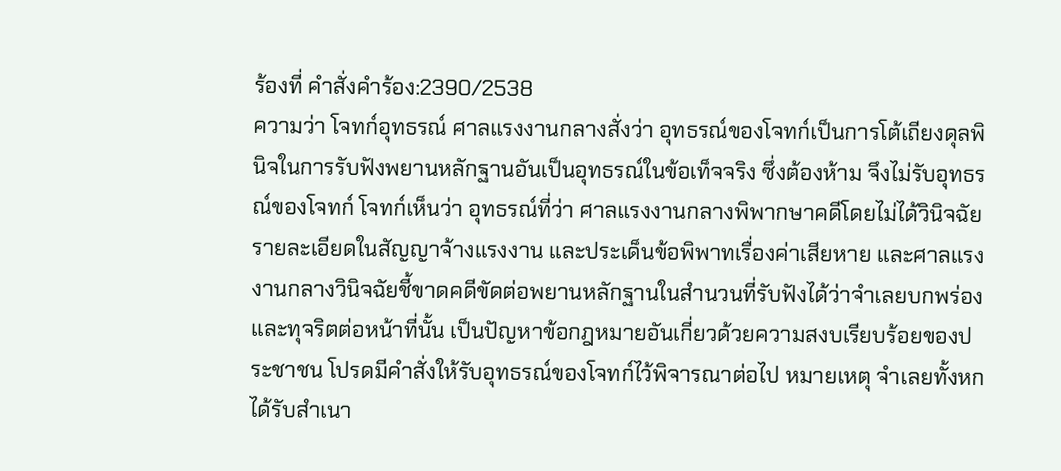ร้องที่ คำสั่งคำร้อง:2390/2538
ความว่า โจทก์อุทธรณ์ ศาลแรงงานกลางสั่งว่า อุทธรณ์ของโจทก์เป็นการโต้เถียงดุลพินิจในการรับฟังพยานหลักฐานอันเป็นอุทธรณ์ในข้อเท็จจริง ซึ่งต้องห้าม จึงไม่รับอุทธรณ์ของโจทก์ โจทก์เห็นว่า อุทธรณ์ที่ว่า ศาลแรงงานกลางพิพากษาคดีโดยไม่ได้วินิจฉัยรายละเอียดในสัญญาจ้างแรงงาน และประเด็นข้อพิพาทเรื่องค่าเสียหาย และศาลแรงงานกลางวินิจฉัยชี้ขาดคดีขัดต่อพยานหลักฐานในสำนวนที่รับฟังได้ว่าจำเลยบกพร่องและทุจริตต่อหน้าที่นั้น เป็นปัญหาข้อกฎหมายอันเกี่ยวด้วยความสงบเรียบร้อยของประชาชน โปรดมีคำสั่งให้รับอุทธรณ์ของโจทก์ไว้พิจารณาต่อไป หมายเหตุ จำเลยทั้งหกได้รับสำเนา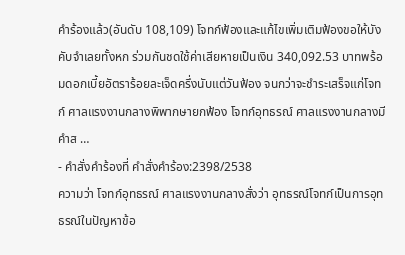คำร้องแล้ว(อันดับ 108,109) โจทก์ฟ้องและแก้ไขเพิ่มเติมฟ้องขอให้บังคับจำเลยทั้งหก ร่วมกันชดใช้ค่าเสียหายเป็นเงิน 340,092.53 บาทพร้อมดอกเบี้ยอัตราร้อยละเจ็ดครึ่งนับแต่วันฟ้อง จนกว่าจะชำระเสร็จแก่โจทก์ ศาลแรงงานกลางพิพากษายกฟ้อง โจทก์อุทธรณ์ ศาลแรงงานกลางมีคำส …
- คำสั่งคำร้องที่ คำสั่งคำร้อง:2398/2538
ความว่า โจทก์อุทธรณ์ ศาลแรงงานกลางสั่งว่า อุทธรณ์โจทก์เป็นการอุทธรณ์ในปัญหาข้อ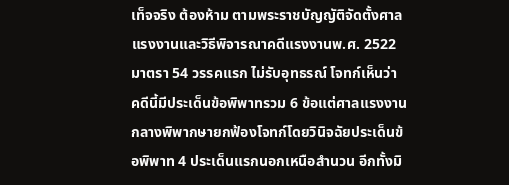เท็จจริง ต้องห้าม ตามพระราชบัญญัติจัดตั้งศาลแรงงานและวิธีพิจารณาคดีแรงงานพ.ศ. 2522 มาตรา 54 วรรคแรก ไม่รับอุทธรณ์ โจทก์เห็นว่า คดีนี้มีประเด็นข้อพิพาทรวม 6 ข้อแต่ศาลแรงงานกลางพิพากษายกฟ้องโจทก์โดยวินิจฉัยประเด็นข้อพิพาท 4 ประเด็นแรกนอกเหนือสำนวน อีกทั้งมิ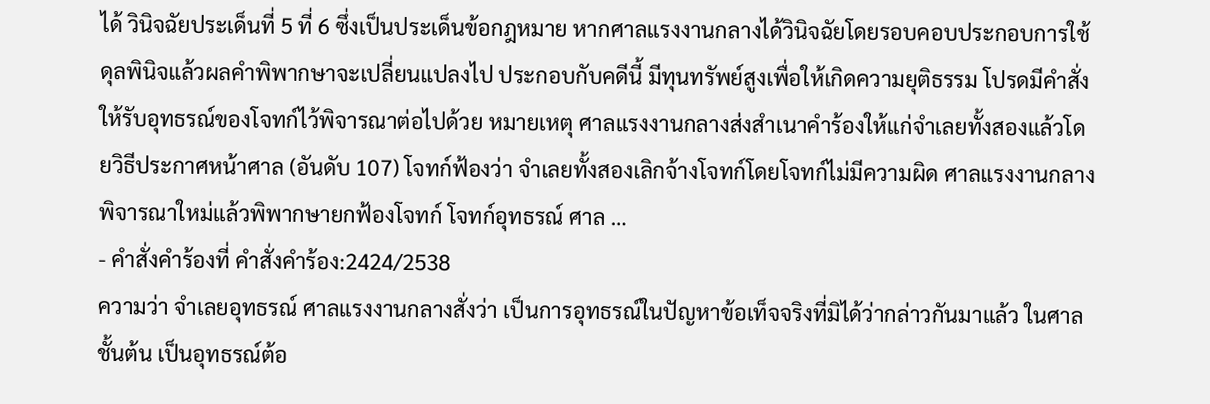ได้ วินิจฉัยประเด็นที่ 5 ที่ 6 ซึ่งเป็นประเด็นข้อกฎหมาย หากศาลแรงงานกลางได้วินิจฉัยโดยรอบคอบประกอบการใช้ ดุลพินิจแล้วผลคำพิพากษาจะเปลี่ยนแปลงไป ประกอบกับคดีนี้ มีทุนทรัพย์สูงเพื่อให้เกิดความยุติธรรม โปรดมีคำสั่ง ให้รับอุทธรณ์ของโจทก์ไว้พิจารณาต่อไปด้วย หมายเหตุ ศาลแรงงานกลางส่งสำเนาคำร้องให้แก่จำเลยทั้งสองแล้วโดยวิธีประกาศหน้าศาล (อันดับ 107) โจทก์ฟ้องว่า จำเลยทั้งสองเลิกจ้างโจทก์โดยโจทก์ไม่มีความผิด ศาลแรงงานกลางพิจารณาใหม่แล้วพิพากษายกฟ้องโจทก์ โจทก์อุทธรณ์ ศาล …
- คำสั่งคำร้องที่ คำสั่งคำร้อง:2424/2538
ความว่า จำเลยอุทธรณ์ ศาลแรงงานกลางสั่งว่า เป็นการอุทธรณ์ในปัญหาข้อเท็จจริงที่มิได้ว่ากล่าวกันมาแล้ว ในศาลชั้นต้น เป็นอุทธรณ์ต้อ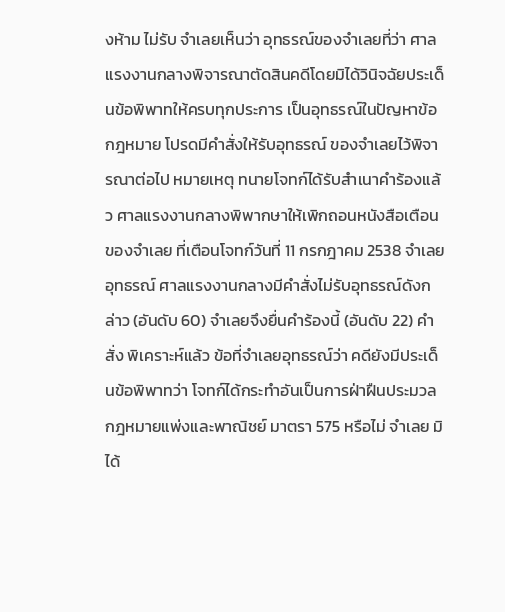งห้าม ไม่รับ จำเลยเห็นว่า อุทธรณ์ของจำเลยที่ว่า ศาลแรงงานกลางพิจารณาตัดสินคดีโดยมิได้วินิจฉัยประเด็นข้อพิพาทให้ครบทุกประการ เป็นอุทธรณ์ในปัญหาข้อกฎหมาย โปรดมีคำสั่งให้รับอุทธรณ์ ของจำเลยไว้พิจารณาต่อไป หมายเหตุ ทนายโจทก์ได้รับสำเนาคำร้องแล้ว ศาลแรงงานกลางพิพากษาให้เพิกถอนหนังสือเตือนของจำเลย ที่เตือนโจทก์วันที่ 11 กรกฎาคม 2538 จำเลยอุทธรณ์ ศาลแรงงานกลางมีคำสั่งไม่รับอุทธรณ์ดังกล่าว (อันดับ 60) จำเลยจึงยื่นคำร้องนี้ (อันดับ 22) คำสั่ง พิเคราะห์แล้ว ข้อที่จำเลยอุทธรณ์ว่า คดียังมีประเด็นข้อพิพาทว่า โจทก์ได้กระทำอันเป็นการฝ่าฝืนประมวลกฎหมายแพ่งและพาณิชย์ มาตรา 575 หรือไม่ จำเลย มิได้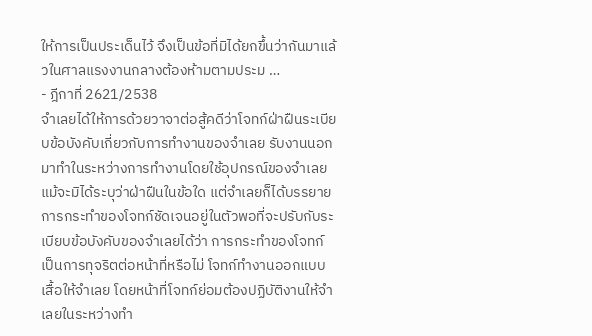ให้การเป็นประเด็นไว้ จึงเป็นข้อที่มิได้ยกขึ้นว่ากันมาแล้วในศาลแรงงานกลางต้องห้ามตามประม …
- ฎีกาที่ 2621/2538
จำเลยได้ให้การด้วยวาจาต่อสู้คดีว่าโจทก์ฝ่าฝืนระเบียบข้อบังคับเกี่ยวกับการทำงานของจำเลย รับงานนอกมาทำในระหว่างการทำงานโดยใช้อุปกรณ์ของจำเลย แม้จะมิได้ระบุว่าฝ่าฝืนในข้อใด แต่จำเลยก็ได้บรรยายการกระทำของโจทก์ชัดเจนอยู่ในตัวพอที่จะปรับกับระเบียบข้อบังคับของจำเลยได้ว่า การกระทำของโจทก์เป็นการทุจริตต่อหน้าที่หรือไม่ โจทก์ทำงานออกแบบเสื้อให้จำเลย โดยหน้าที่โจทก์ย่อมต้องปฏิบัติงานให้จำเลยในระหว่างทำ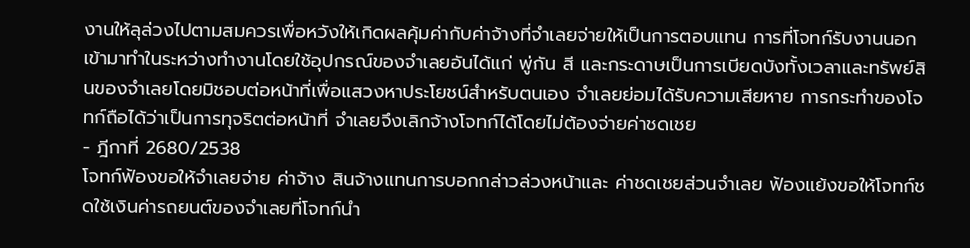งานให้ลุล่วงไปตามสมควรเพื่อหวังให้เกิดผลคุ้มค่ากับค่าจ้างที่จำเลยจ่ายให้เป็นการตอบแทน การที่โจทก์รับงานนอกเข้ามาทำในระหว่างทำงานโดยใช้อุปกรณ์ของจำเลยอันได้แก่ พู่กัน สี และกระดาษเป็นการเบียดบังทั้งเวลาและทรัพย์สินของจำเลยโดยมิชอบต่อหน้าที่เพื่อแสวงหาประโยชน์สำหรับตนเอง จำเลยย่อมได้รับความเสียหาย การกระทำของโจทก์ถือได้ว่าเป็นการทุจริตต่อหน้าที่ จำเลยจึงเลิกจ้างโจทก์ได้โดยไม่ต้องจ่ายค่าชดเชย
- ฎีกาที่ 2680/2538
โจทก์ฟ้องขอให้จำเลยจ่าย ค่าจ้าง สินจ้างแทนการบอกกล่าวล่วงหน้าและ ค่าชดเชยส่วนจำเลย ฟ้องแย้งขอให้โจทก์ชดใช้เงินค่ารถยนต์ของจำเลยที่โจทก์นำ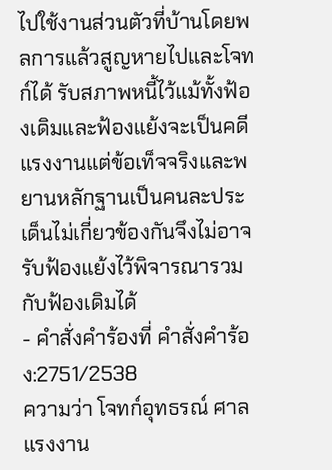ไปใช้งานส่วนตัวที่บ้านโดยพลการแล้วสูญหายไปและโจทก์ได้ รับสภาพหนี้ไว้แม้ทั้งฟ้องเดิมและฟ้องแย้งจะเป็นคดีแรงงานแต่ข้อเท็จจริงและพยานหลักฐานเป็นคนละประเด็นไม่เกี่ยวข้องกันจึงไม่อาจรับฟ้องแย้งไว้พิจารณารวมกับฟ้องเดิมได้
- คำสั่งคำร้องที่ คำสั่งคำร้อง:2751/2538
ความว่า โจทก์อุทธรณ์ ศาลแรงงาน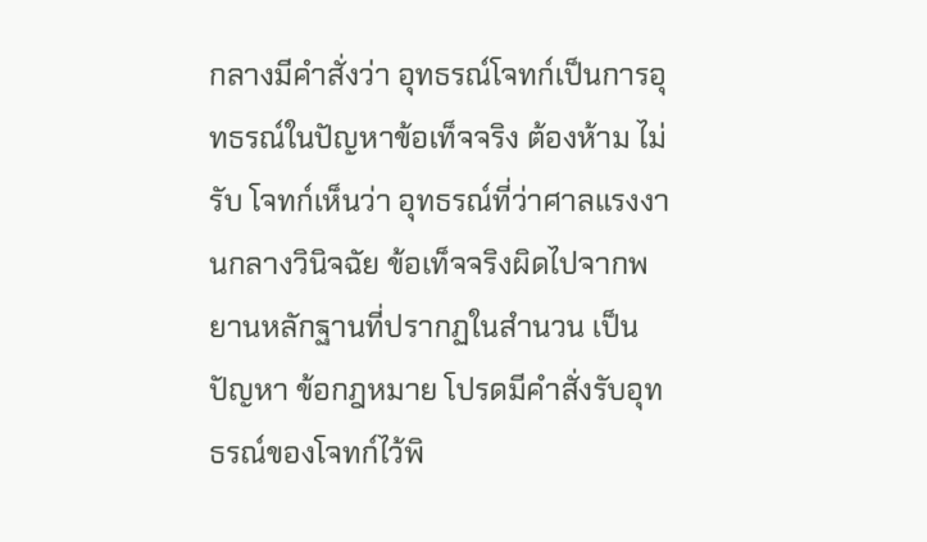กลางมีคำสั่งว่า อุทธรณ์โจทก์เป็นการอุทธรณ์ในปัญหาข้อเท็จจริง ต้องห้าม ไม่รับ โจทก์เห็นว่า อุทธรณ์ที่ว่าศาลแรงงานกลางวินิจฉัย ข้อเท็จจริงผิดไปจากพยานหลักฐานที่ปรากฏในสำนวน เป็นปัญหา ข้อกฎหมาย โปรดมีคำสั่งรับอุทธรณ์ของโจทก์ไว้พิ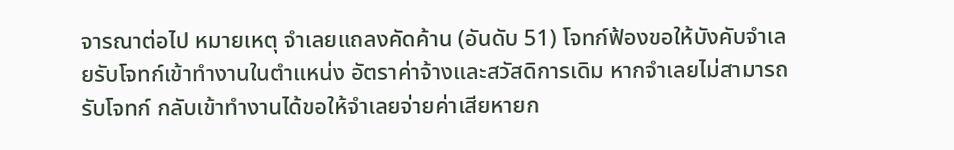จารณาต่อไป หมายเหตุ จำเลยแถลงคัดค้าน (อันดับ 51) โจทก์ฟ้องขอให้บังคับจำเลยรับโจทก์เข้าทำงานในตำแหน่ง อัตราค่าจ้างและสวัสดิการเดิม หากจำเลยไม่สามารถรับโจทก์ กลับเข้าทำงานได้ขอให้จำเลยจ่ายค่าเสียหายก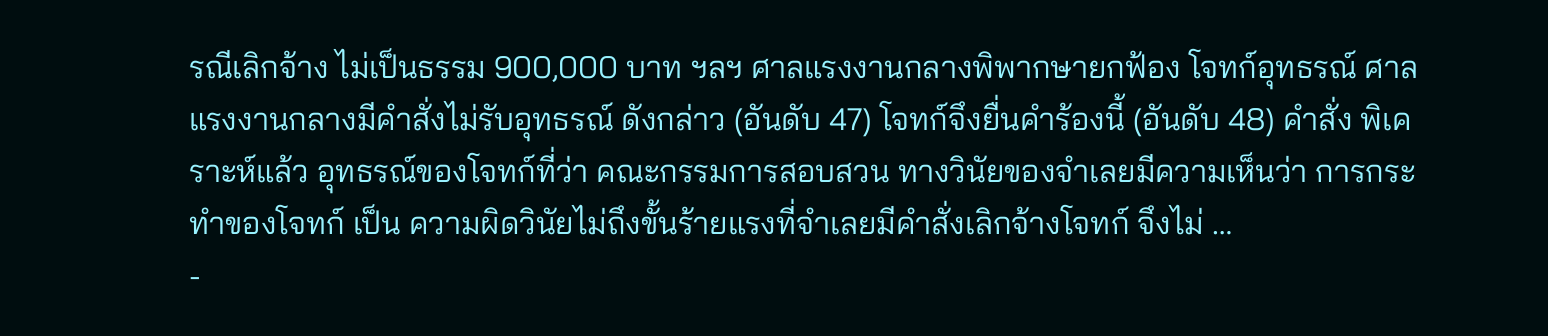รณีเลิกจ้าง ไม่เป็นธรรม 900,000 บาท ฯลฯ ศาลแรงงานกลางพิพากษายกฟ้อง โจทก์อุทธรณ์ ศาลแรงงานกลางมีคำสั่งไม่รับอุทธรณ์ ดังกล่าว (อันดับ 47) โจทก์จึงยื่นคำร้องนี้ (อันดับ 48) คำสั่ง พิเคราะห์แล้ว อุทธรณ์ของโจทก์ที่ว่า คณะกรรมการสอบสวน ทางวินัยของจำเลยมีความเห็นว่า การกระทำของโจทก์ เป็น ความผิดวินัยไม่ถึงขั้นร้ายแรงที่จำเลยมีคำสั่งเลิกจ้างโจทก์ จึงไม่ …
-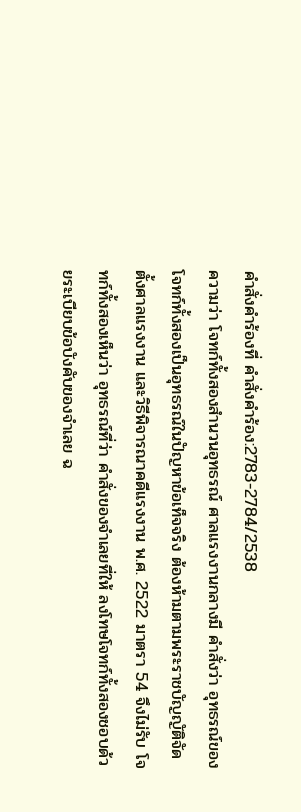คำสั่งคำร้องที่ คำสั่งคำร้อง:2783-2784/2538
ความว่า โจทก์ทั้งสองสำนวนอุทธรณ์ ศาลแรงงานกลางมี คำสั่งว่า อุทธรณ์ของโจทก์ทั้งสองเป็นอุทธรณ์ในปัญหาข้อเท็จจริง ต้องห้ามตามพระราชบัญญัติจัดตั้งศาลแรงงาน และวิธีพิจารณาคดีแรงงาน พ.ศ. 2522 มาตรา 54 จึงไม่รับ โจทก์ทั้งสองเห็นว่า อุทธรณ์ที่ว่า คำสั่งของจำเลยที่ให้ ลงโทษโจทก์ทั้งสองชอบด้วยระเบียบข้อบังคับของจำเลย ฉ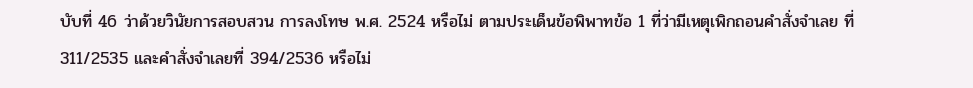บับที่ 46 ว่าด้วยวินัยการสอบสวน การลงโทษ พ.ศ. 2524 หรือไม่ ตามประเด็นข้อพิพาทข้อ 1 ที่ว่ามีเหตุเพิกถอนคำสั่งจำเลย ที่ 311/2535 และคำสั่งจำเลยที่ 394/2536 หรือไม่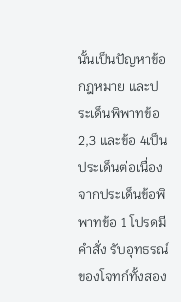นั้นเป็นปัญหาข้อกฎหมาย และประเด็นพิพาทข้อ 2,3 และข้อ 4เป็นประเด็นต่อเนื่องจากประเด็นข้อพิพาทข้อ 1 โปรดมีคำสั่ง รับอุทธรณ์ของโจทก์ทั้งสอง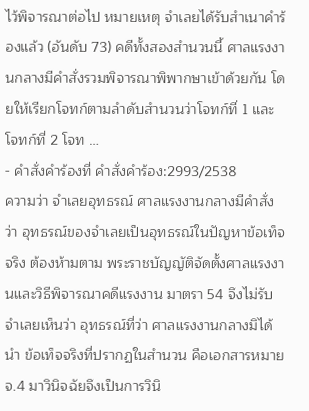ไว้พิจารณาต่อไป หมายเหตุ จำเลยได้รับสำเนาคำร้องแล้ว (อันดับ 73) คดีทั้งสองสำนวนนี้ ศาลแรงงานกลางมีคำสั่งรวมพิจารณาพิพากษาเข้าด้วยกัน โดยให้เรียกโจทก์ตามลำดับสำนวนว่าโจทก์ที่ 1 และโจทก์ที่ 2 โจท …
- คำสั่งคำร้องที่ คำสั่งคำร้อง:2993/2538
ความว่า จำเลยอุทธรณ์ ศาลแรงงานกลางมีคำสั่งว่า อุทธรณ์ของจำเลยเป็นอุทธรณ์ในปัญหาข้อเท็จจริง ต้องห้ามตาม พระราชบัญญัติจัดตั้งศาลแรงงานและวิธีพิจารณาคดีแรงงาน มาตรา 54 จึงไม่รับ จำเลยเห็นว่า อุทธรณ์ที่ว่า ศาลแรงงานกลางมิได้นำ ข้อเท็จจริงที่ปรากฏในสำนวน คือเอกสารหมาย จ.4 มาวินิจฉัยจึงเป็นการวินิ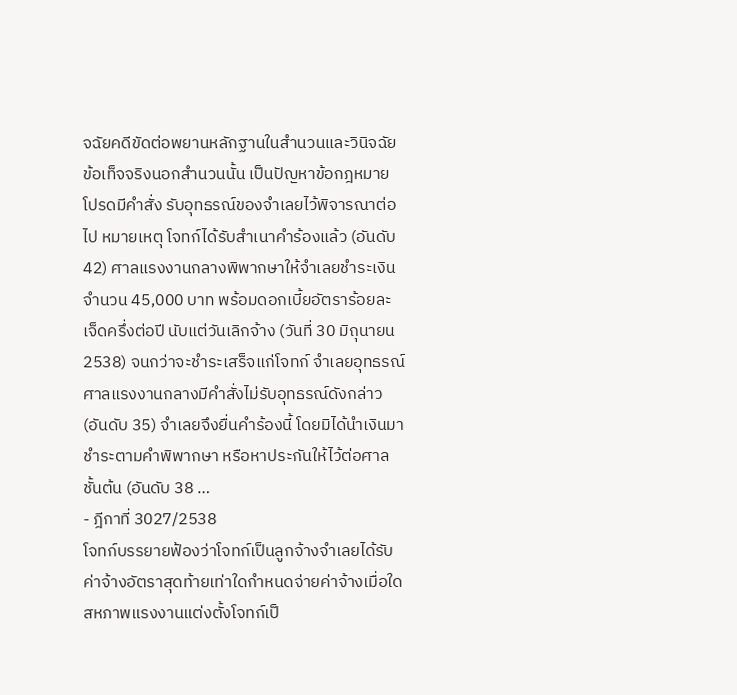จฉัยคดีขัดต่อพยานหลักฐานในสำนวนและวินิจฉัย ข้อเท็จจริงนอกสำนวนนั้น เป็นปัญหาข้อกฎหมาย โปรดมีคำสั่ง รับอุทธรณ์ของจำเลยไว้พิจารณาต่อไป หมายเหตุ โจทก์ได้รับสำเนาคำร้องแล้ว (อันดับ 42) ศาลแรงงานกลางพิพากษาให้จำเลยชำระเงินจำนวน 45,000 บาท พร้อมดอกเบี้ยอัตราร้อยละเจ็ดครึ่งต่อปี นับแต่วันเลิกจ้าง (วันที่ 30 มิถุนายน 2538) จนกว่าจะชำระเสร็จแก่โจทก์ จำเลยอุทธรณ์ ศาลแรงงานกลางมีคำสั่งไม่รับอุทธรณ์ดังกล่าว (อันดับ 35) จำเลยจึงยื่นคำร้องนี้ โดยมิได้นำเงินมาชำระตามคำพิพากษา หรือหาประกันให้ไว้ต่อศาลชั้นต้น (อันดับ 38 …
- ฎีกาที่ 3027/2538
โจทก์บรรยายฟ้องว่าโจทก์เป็นลูกจ้างจำเลยได้รับค่าจ้างอัตราสุดท้ายเท่าใดกำหนดจ่ายค่าจ้างเมื่อใดสหภาพแรงงานแต่งตั้งโจทก์เป็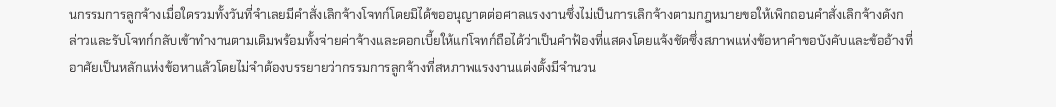นกรรมการลูกจ้างเมื่อใดรวมทั้งวันที่จำเลยมีคำสั่งเลิกจ้างโจทก์โดยมิได้ขออนุญาตต่อศาลแรงงานซึ่งไม่เป็นการเลิกจ้างตามกฎหมายขอให้เพิกถอนคำสั่งเลิกจ้างดังกล่าวและรับโจทก์กลับเข้าทำงานตามเดิมพร้อมทั้งจ่ายค่าจ้างและดอกเบี้ยให้แก่โจทก์ถือได้ว่าเป็นคำฟ้องที่แสดงโดยแจ้งชัดซึ่งสภาพแห่งข้อหาคำขอบังคับและข้ออ้างที่อาศัยเป็นหลักแห่งข้อหาแล้วโดยไม่จำต้องบรรยายว่ากรรมการลูกจ้างที่สหภาพแรงงานแต่งตั้งมีจำนวน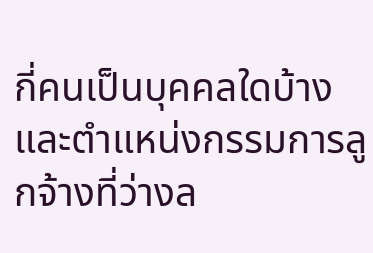กี่คนเป็นบุคคลใดบ้างและตำแหน่งกรรมการลูกจ้างที่ว่างล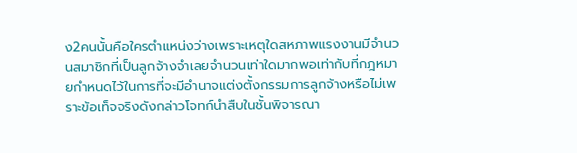ง2คนนั้นคือใครตำแหน่งว่างเพราะเหตุใดสหภาพแรงงานมีจำนวนสมาชิกที่เป็นลูกจ้างจำเลยจำนวนเท่าใดมากพอเท่ากับที่กฎหมายกำหนดไว้ในการที่จะมีอำนาจแต่งตั้งกรรมการลูกจ้างหรือไม่เพราะข้อเท็จจริงดังกล่าวโจทก์นำสืบในชั้นพิจารณา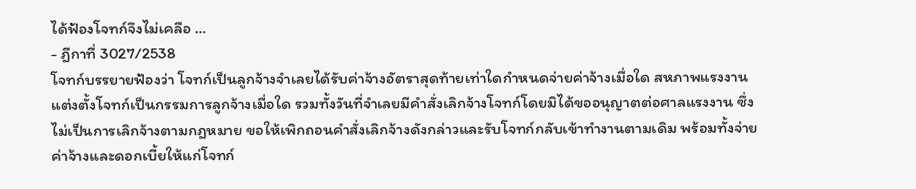ได้ฟ้องโจทก์จึงไม่เคลือ …
- ฎีกาที่ 3027/2538
โจทก์บรรยายฟ้องว่า โจทก์เป็นลูกจ้างจำเลยได้รับค่าจ้างอัตราสุดท้ายเท่าใดกำหนดจ่ายค่าจ้างเมื่อใด สหภาพแรงงานแต่งตั้งโจทก์เป็นกรรมการลูกจ้างเมื่อใด รวมทั้งวันที่จำเลยมีคำสั่งเลิกจ้างโจทก์โดยมิได้ขออนุญาตต่อศาลแรงงาน ซึ่งไม่เป็นการเลิกจ้างตามกฎหมาย ขอให้เพิกถอนคำสั่งเลิกจ้างดังกล่าวและรับโจทก์กลับเข้าทำงานตามเดิม พร้อมทั้งจ่ายค่าจ้างและดอกเบี้ยให้แก่โจทก์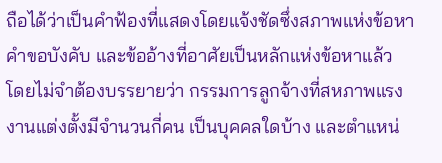ถือได้ว่าเป็นคำฟ้องที่แสดงโดยแจ้งชัดซึ่งสภาพแห่งข้อหา คำขอบังคับ และข้ออ้างที่อาศัยเป็นหลักแห่งข้อหาแล้ว โดยไม่จำต้องบรรยายว่า กรรมการลูกจ้างที่สหภาพแรงงานแต่งตั้งมีจำนวนกี่คน เป็นบุคคลใดบ้าง และตำแหน่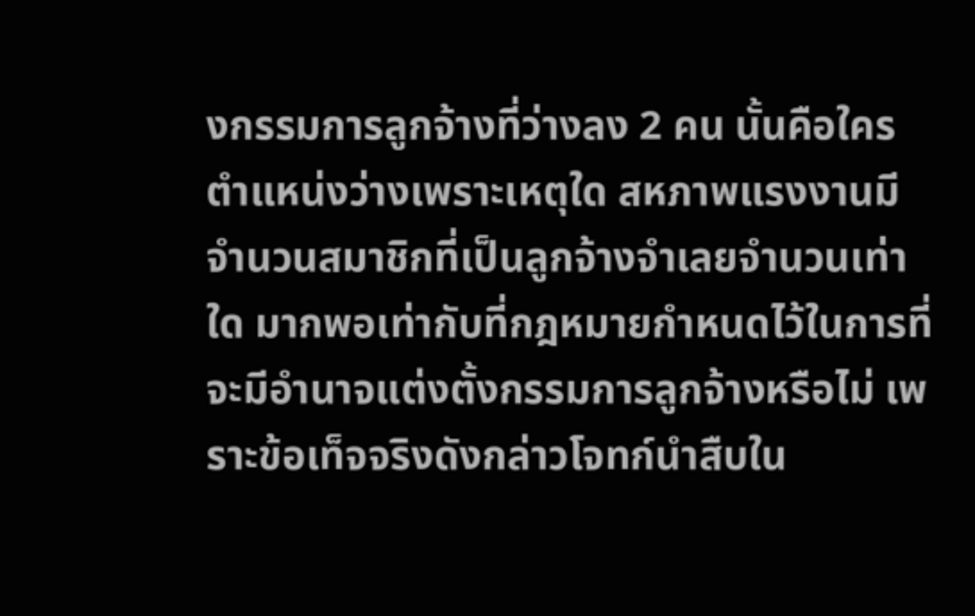งกรรมการลูกจ้างที่ว่างลง 2 คน นั้นคือใคร ตำแหน่งว่างเพราะเหตุใด สหภาพแรงงานมีจำนวนสมาชิกที่เป็นลูกจ้างจำเลยจำนวนเท่าใด มากพอเท่ากับที่กฎหมายกำหนดไว้ในการที่จะมีอำนาจแต่งตั้งกรรมการลูกจ้างหรือไม่ เพราะข้อเท็จจริงดังกล่าวโจทก์นำสืบใน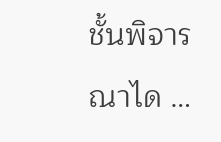ชั้นพิจารณาได …